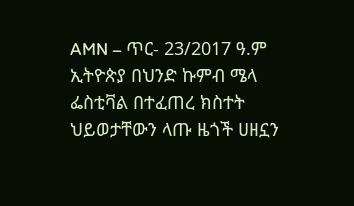AMN – ጥር- 23/2017 ዓ.ም
ኢትዮጵያ በህንድ ኩምብ ሜላ ፌስቲቫል በተፈጠረ ክስተት ህይወታቸውን ላጡ ዜጎች ሀዘኗን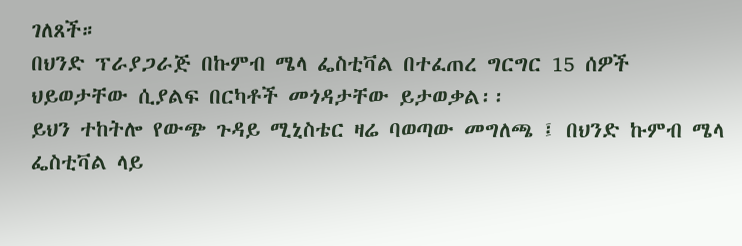ገለጸች።
በህንድ ፕራያጋራጅ በኩምብ ሜላ ፌስቲቫል በተፈጠረ ግርግር 15 ሰዎች ህይወታቸው ሲያልፍ በርካቶች መጎዳታቸው ይታወቃል፡፡
ይህን ተከትሎ የውጭ ጉዳይ ሚኒስቴር ዛሬ ባወጣው መግለጫ ፤ በህንድ ኩምብ ሜላ ፌስቲቫል ላይ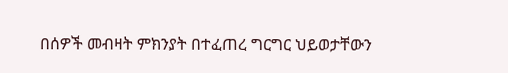በሰዎች መብዛት ምክንያት በተፈጠረ ግርግር ህይወታቸውን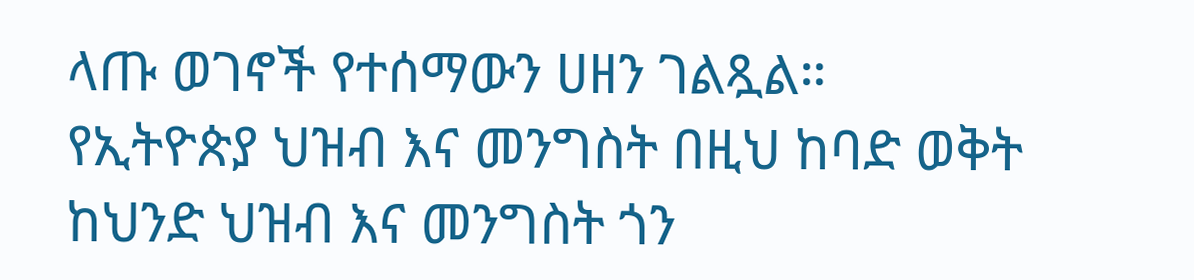ላጡ ወገኖች የተሰማውን ሀዘን ገልጿል።
የኢትዮጵያ ህዝብ እና መንግስት በዚህ ከባድ ወቅት ከህንድ ህዝብ እና መንግስት ጎን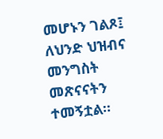መሆኑን ገልጾ፤ ለህንድ ህዝብና መንግስት መጽናናትን ተመኝቷል።